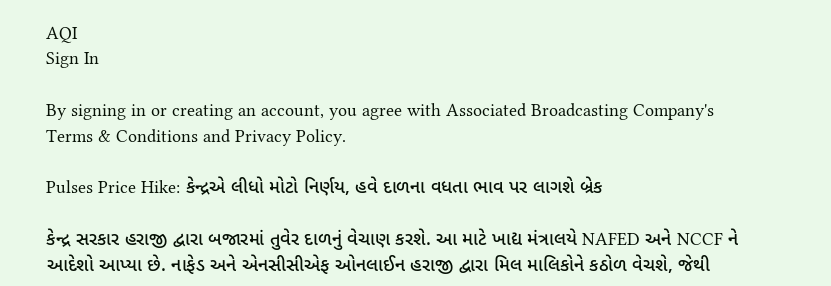AQI
Sign In

By signing in or creating an account, you agree with Associated Broadcasting Company's Terms & Conditions and Privacy Policy.

Pulses Price Hike: કેન્દ્રએ લીધો મોટો નિર્ણય, હવે દાળના વધતા ભાવ પર લાગશે બ્રેક

કેન્દ્ર સરકાર હરાજી દ્વારા બજારમાં તુવેર દાળનું વેચાણ કરશે. આ માટે ખાદ્ય મંત્રાલયે NAFED અને NCCF ને આદેશો આપ્યા છે. નાફેડ અને એનસીસીએફ ઓનલાઈન હરાજી દ્વારા મિલ માલિકોને કઠોળ વેચશે, જેથી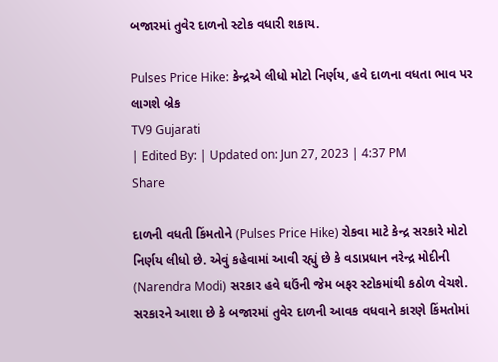બજારમાં તુવેર દાળનો સ્ટોક વધારી શકાય.

Pulses Price Hike: કેન્દ્રએ લીધો મોટો નિર્ણય, હવે દાળના વધતા ભાવ પર લાગશે બ્રેક
TV9 Gujarati
| Edited By: | Updated on: Jun 27, 2023 | 4:37 PM
Share

દાળની વધતી કિંમતોને (Pulses Price Hike) રોકવા માટે કેન્દ્ર સરકારે મોટો નિર્ણય લીધો છે. એવું કહેવામાં આવી રહ્યું છે કે વડાપ્રધાન નરેન્દ્ર મોદીની (Narendra Modi) સરકાર હવે ઘઉંની જેમ બફર સ્ટોકમાંથી કઠોળ વેચશે. સરકારને આશા છે કે બજારમાં તુવેર દાળની આવક વધવાને કારણે કિંમતોમાં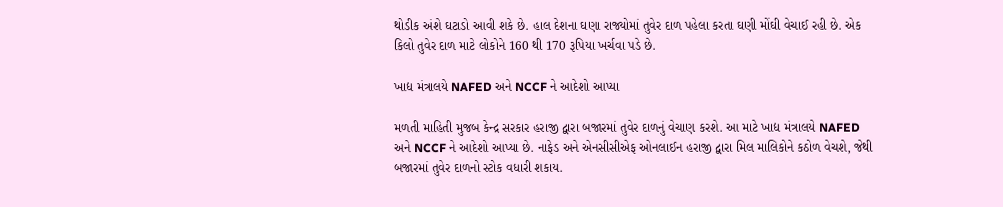થોડીક અંશે ઘટાડો આવી શકે છે. હાલ દેશના ઘણા રાજ્યોમાં તુવેર દાળ પહેલા કરતા ઘણી મોંઘી વેચાઈ રહી છે. એક કિલો તુવેર દાળ માટે લોકોને 160 થી 170 રૂપિયા ખર્ચવા પડે છે.

ખાદ્ય મંત્રાલયે NAFED અને NCCF ને આદેશો આપ્યા

મળતી માહિતી મુજબ કેન્દ્ર સરકાર હરાજી દ્વારા બજારમાં તુવેર દાળનું વેચાણ કરશે. આ માટે ખાદ્ય મંત્રાલયે NAFED અને NCCF ને આદેશો આપ્યા છે. નાફેડ અને એનસીસીએફ ઓનલાઈન હરાજી દ્વારા મિલ માલિકોને કઠોળ વેચશે, જેથી બજારમાં તુવેર દાળનો સ્ટોક વધારી શકાય.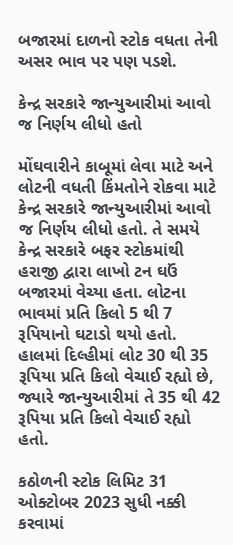બજારમાં દાળનો સ્ટોક વધતા તેની અસર ભાવ પર પણ પડશે.

કેન્દ્ર સરકારે જાન્યુઆરીમાં આવો જ નિર્ણય લીધો હતો

મોંઘવારીને કાબૂમાં લેવા માટે અને લોટની વધતી કિંમતોને રોકવા માટે કેન્દ્ર સરકારે જાન્યુઆરીમાં આવો જ નિર્ણય લીધો હતો. તે સમયે કેન્દ્ર સરકારે બફર સ્ટોકમાંથી હરાજી દ્વારા લાખો ટન ઘઉં બજારમાં વેચ્યા હતા. લોટના ભાવમાં પ્રતિ કિલો 5 થી 7 રૂપિયાનો ઘટાડો થયો હતો. હાલમાં દિલ્હીમાં લોટ 30 થી 35 રૂપિયા પ્રતિ કિલો વેચાઈ રહ્યો છે, જ્યારે જાન્યુઆરીમાં તે 35 થી 42 રૂપિયા પ્રતિ કિલો વેચાઈ રહ્યો હતો.

કઠોળની સ્ટોક લિમિટ 31 ઓક્ટોબર 2023 સુધી નક્કી કરવામાં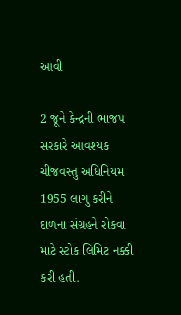આવી

2 જૂને કેન્દ્રની ભાજપ સરકારે આવશ્યક ચીજવસ્તુ અધિનિયમ 1955 લાગુ કરીને દાળના સંગ્રહને રોકવા માટે સ્ટોક લિમિટ નક્કી કરી હતી.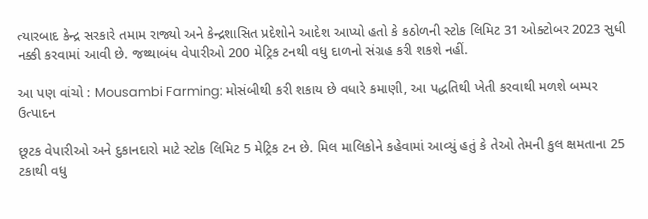ત્યારબાદ કેન્દ્ર સરકારે તમામ રાજ્યો અને કેન્દ્રશાસિત પ્રદેશોને આદેશ આપ્યો હતો કે કઠોળની સ્ટોક લિમિટ 31 ઓક્ટોબર 2023 સુધી નક્કી કરવામાં આવી છે. જથ્થાબંધ વેપારીઓ 200 મેટ્રિક ટનથી વધુ દાળનો સંગ્રહ કરી શકશે નહીં.

આ પણ વાંચો : Mousambi Farming: મોસંબીથી કરી શકાય છે વધારે કમાણી, આ પદ્ધતિથી ખેતી કરવાથી મળશે બમ્પર ઉત્પાદન

છૂટક વેપારીઓ અને દુકાનદારો માટે સ્ટોક લિમિટ 5 મેટ્રિક ટન છે. મિલ માલિકોને કહેવામાં આવ્યું હતું કે તેઓ તેમની કુલ ક્ષમતાના 25 ટકાથી વધુ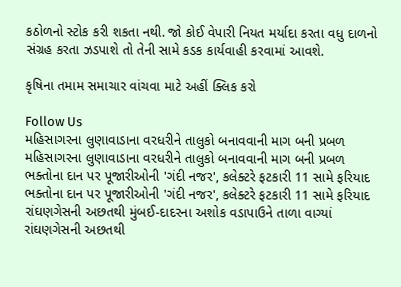કઠોળનો સ્ટોક કરી શકતા નથી. જો કોઈ વેપારી નિયત મર્યાદા કરતા વધુ દાળનો સંગ્રહ કરતા ઝડપાશે તો તેની સામે કડક કાર્યવાહી કરવામાં આવશે.

કૃષિના તમામ સમાચાર વાંચવા માટે અહીં ક્લિક કરો

Follow Us
મહિસાગરના લુણાવાડાના વરધરીને તાલુકો બનાવવાની માગ બની પ્રબળ
મહિસાગરના લુણાવાડાના વરધરીને તાલુકો બનાવવાની માગ બની પ્રબળ
ભક્તોના દાન પર પૂજારીઓની 'ગંદી નજર', કલેક્ટરે ફટકારી 11 સામે ફરિયાદ
ભક્તોના દાન પર પૂજારીઓની 'ગંદી નજર', કલેક્ટરે ફટકારી 11 સામે ફરિયાદ
રાંઘણગેસની અછતથી મુંબઈ-દાદરના અશોક વડાપાઉને તાળા વાગ્યાં
રાંઘણગેસની અછતથી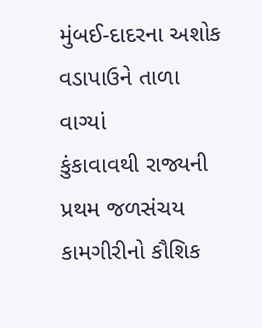મુંબઈ-દાદરના અશોક વડાપાઉને તાળા વાગ્યાં
કુંકાવાવથી રાજ્યની પ્રથમ જળસંચય કામગીરીનો કૌશિક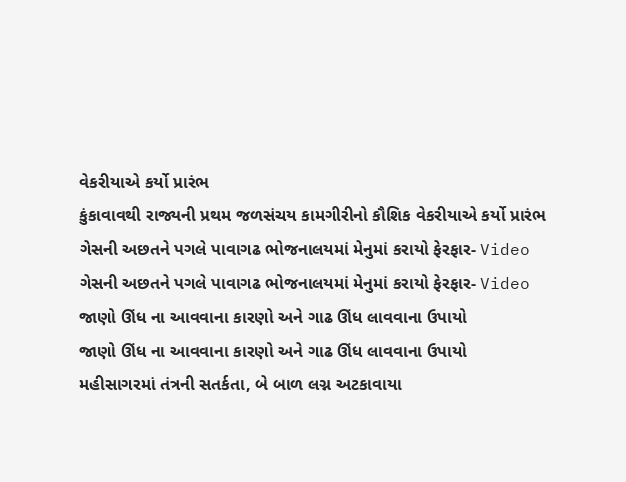વેકરીયાએ કર્યો પ્રારંભ
કુંકાવાવથી રાજ્યની પ્રથમ જળસંચય કામગીરીનો કૌશિક વેકરીયાએ કર્યો પ્રારંભ
ગેસની અછતને પગલે પાવાગઢ ભોજનાલયમાં મેનુમાં કરાયો ફેરફાર- Video
ગેસની અછતને પગલે પાવાગઢ ભોજનાલયમાં મેનુમાં કરાયો ફેરફાર- Video
જાણો ઊંધ ના આવવાના કારણો અને ગાઢ ઊંધ લાવવાના ઉપાયો
જાણો ઊંધ ના આવવાના કારણો અને ગાઢ ઊંધ લાવવાના ઉપાયો
મહીસાગરમાં તંત્રની સતર્કતા, બે બાળ લગ્ન અટકાવાયા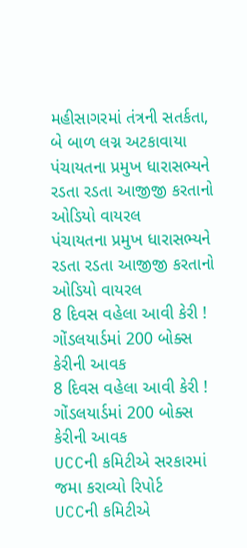મહીસાગરમાં તંત્રની સતર્કતા, બે બાળ લગ્ન અટકાવાયા
પંચાયતના પ્રમુખ ધારાસભ્યને રડતા રડતા આજીજી કરતાનો ઓડિયો વાયરલ
પંચાયતના પ્રમુખ ધારાસભ્યને રડતા રડતા આજીજી કરતાનો ઓડિયો વાયરલ
8 દિવસ વહેલા આવી કેરી ! ગોંડલયાર્ડમાં 200 બોક્સ કેરીની આવક
8 દિવસ વહેલા આવી કેરી ! ગોંડલયાર્ડમાં 200 બોક્સ કેરીની આવક
UCCની કમિટીએ સરકારમાં જમા કરાવ્યો રિપોર્ટ
UCCની કમિટીએ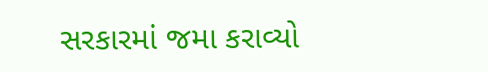સરકારમાં જમા કરાવ્યો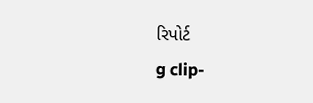રિપોર્ટ
g clip-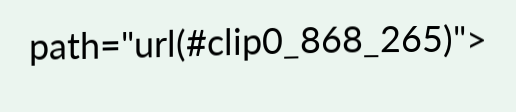path="url(#clip0_868_265)">